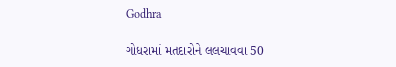Godhra

ગોધરામાં મતદારોને લલચાવવા 50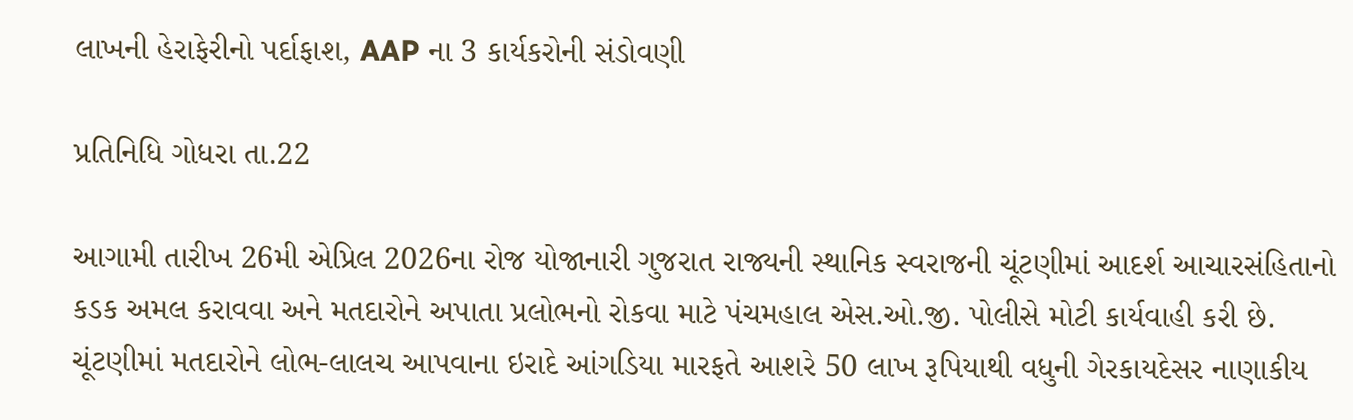લાખની હેરાફેરીનો પર્દાફાશ, AAP ના 3 કાર્યકરોની સંડોવણી

પ્રતિનિધિ ગોધરા તા.22

આગામી તારીખ 26મી એપ્રિલ 2026ના રોજ યોજાનારી ગુજરાત રાજ્યની સ્થાનિક સ્વરાજની ચૂંટણીમાં આદર્શ આચારસંહિતાનો કડક અમલ કરાવવા અને મતદારોને અપાતા પ્રલોભનો રોકવા માટે પંચમહાલ એસ.ઓ.જી. પોલીસે મોટી કાર્યવાહી કરી છે. ચૂંટણીમાં મતદારોને લોભ-લાલચ આપવાના ઇરાદે આંગડિયા મારફતે આશરે 50 લાખ રૂપિયાથી વધુની ગેરકાયદેસર નાણાકીય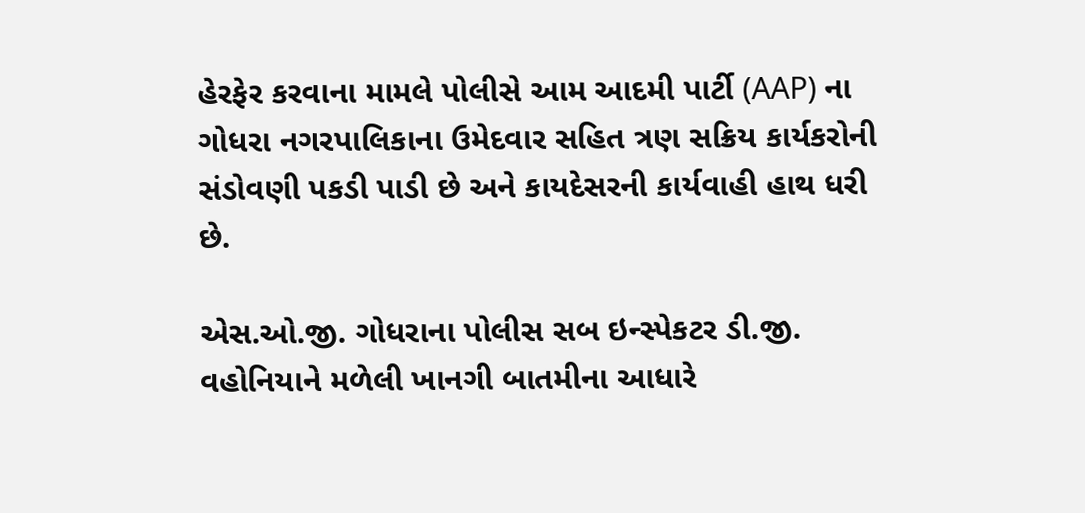હેરફેર કરવાના મામલે પોલીસે આમ આદમી પાર્ટી (AAP) ના ગોધરા નગરપાલિકાના ઉમેદવાર સહિત ત્રણ સક્રિય કાર્યકરોની સંડોવણી પકડી પાડી છે અને કાયદેસરની કાર્યવાહી હાથ ધરી છે.

એસ.ઓ.જી. ગોધરાના પોલીસ સબ ઇન્સ્પેકટર ડી.જી. વહોનિયાને મળેલી ખાનગી બાતમીના આધારે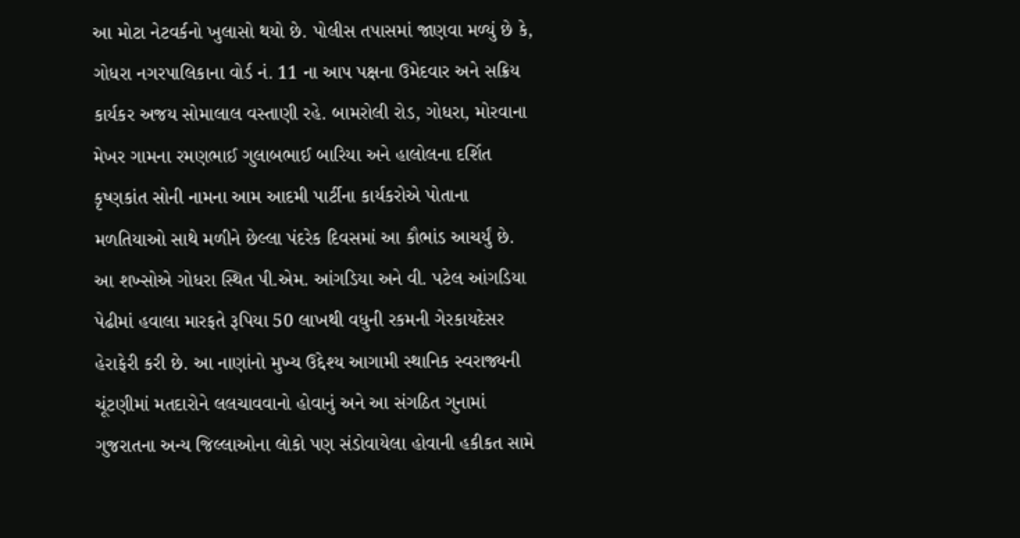આ મોટા નેટવર્કનો ખુલાસો થયો છે. પોલીસ તપાસમાં જાણવા મળ્યું છે કે, ગોધરા નગરપાલિકાના વોર્ડ નં. 11 ના આપ પક્ષના ઉમેદવાર અને સક્રિય કાર્યકર અજય સોમાલાલ વસ્તાણી રહે. બામરોલી રોડ, ગોધરા, મોરવાના મેખર ગામના રમણભાઈ ગુલાબભાઈ બારિયા અને હાલોલના દર્શિત કૃષ્ણકાંત સોની નામના આમ આદમી પાર્ટીના કાર્યકરોએ પોતાના મળતિયાઓ સાથે મળીને છેલ્લા પંદરેક દિવસમાં આ કૌભાંડ આચર્યું છે. આ શખ્સોએ ગોધરા સ્થિત પી.એમ. આંગડિયા અને વી. પટેલ આંગડિયા પેઢીમાં હવાલા મારફતે રૂપિયા 50 લાખથી વધુની રકમની ગેરકાયદેસર હેરાફેરી કરી છે. આ નાણાંનો મુખ્ય ઉદ્દેશ્ય આગામી સ્થાનિક સ્વરાજ્યની ચૂંટણીમાં મતદારોને લલચાવવાનો હોવાનું અને આ સંગઠિત ગુનામાં ગુજરાતના અન્ય જિલ્લાઓના લોકો પણ સંડોવાયેલા હોવાની હકીકત સામે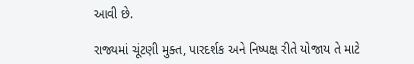આવી છે.

રાજ્યમાં ચૂંટણી મુક્ત, પારદર્શક અને નિષ્પક્ષ રીતે યોજાય તે માટે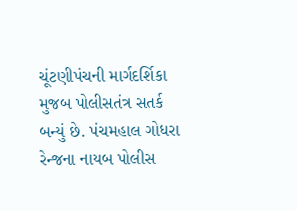ચૂંટણીપંચની માર્ગદર્શિકા મુજબ પોલીસતંત્ર સતર્ક બન્યું છે. પંચમહાલ ગોધરા રેન્જના નાયબ પોલીસ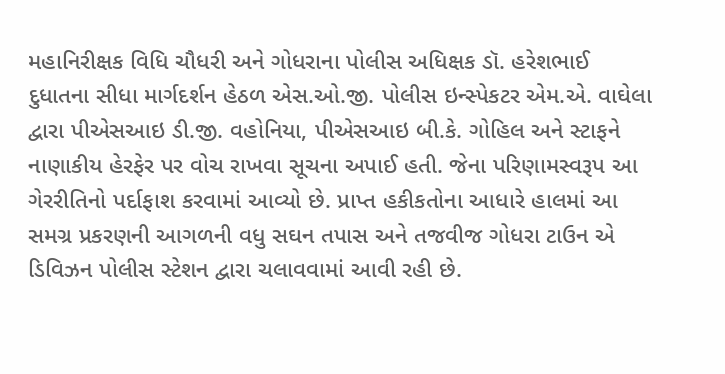મહાનિરીક્ષક વિધિ ચૌધરી અને ગોધરાના પોલીસ અધિક્ષક ડૉ. હરેશભાઈ દુધાતના સીધા માર્ગદર્શન હેઠળ એસ.ઓ.જી. પોલીસ ઇન્સ્પેકટર એમ.એ. વાઘેલા દ્વારા પીએસઆઇ ડી.જી. વહોનિયા, પીએસઆઇ બી.કે. ગોહિલ અને સ્ટાફને નાણાકીય હેરફેર પર વોચ રાખવા સૂચના અપાઈ હતી. જેના પરિણામસ્વરૂપ આ ગેરરીતિનો પર્દાફાશ કરવામાં આવ્યો છે. પ્રાપ્ત હકીકતોના આધારે હાલમાં આ સમગ્ર પ્રકરણની આગળની વધુ સઘન તપાસ અને તજવીજ ગોધરા ટાઉન એ ડિવિઝન પોલીસ સ્ટેશન દ્વારા ચલાવવામાં આવી રહી છે.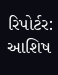રિપોર્ટર: આશિષ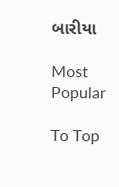બારીયા

Most Popular

To Top